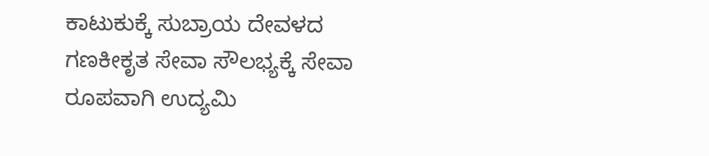ಕಾಟುಕುಕ್ಕೆ ಸುಬ್ರಾಯ ದೇವಳದ ಗಣಕೀಕೃತ ಸೇವಾ ಸೌಲಭ್ಯಕ್ಕೆ ಸೇವಾ ರೂಪವಾಗಿ ಉದ್ಯಮಿ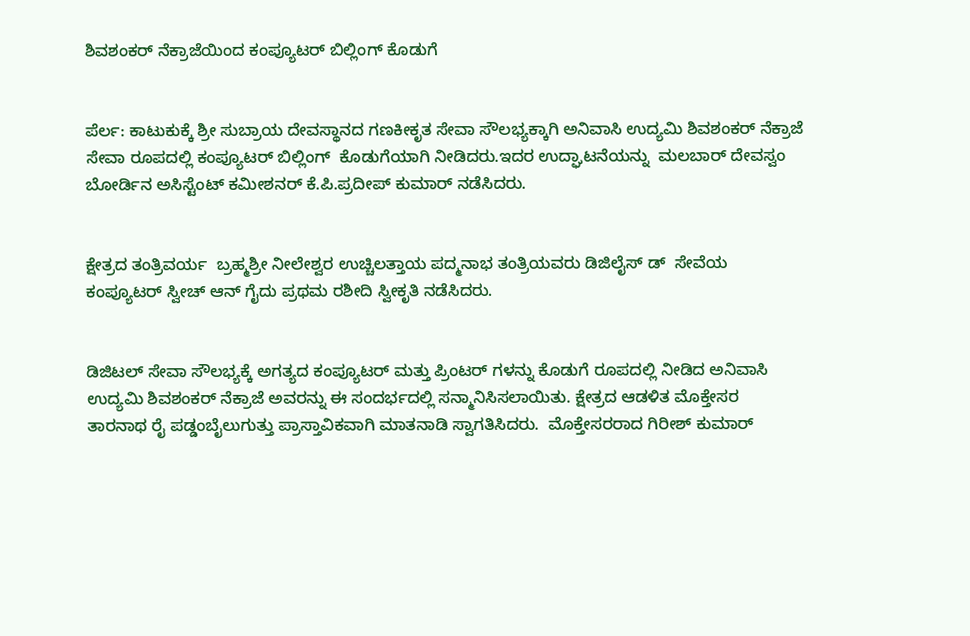ಶಿವಶಂಕರ್ ನೆಕ್ರಾಜೆಯಿಂದ ಕಂಪ್ಯೂಟರ್ ಬಿಲ್ಲಿಂಗ್ ಕೊಡುಗೆ


ಪೆರ್ಲ: ಕಾಟುಕುಕ್ಕೆ ಶ್ರೀ ಸುಬ್ರಾಯ ದೇವಸ್ಥಾನದ ಗಣಕೀಕೃತ ಸೇವಾ ಸೌಲಭ್ಯಕ್ಕಾಗಿ ಅನಿವಾಸಿ ಉದ್ಯಮಿ ಶಿವಶಂಕರ್ ನೆಕ್ರಾಜೆ ಸೇವಾ ರೂಪದಲ್ಲಿ ಕಂಪ್ಯೂಟರ್ ಬಿಲ್ಲಿಂಗ್  ಕೊಡುಗೆಯಾಗಿ ನೀಡಿದರು.ಇದರ ಉದ್ಘಾಟನೆಯನ್ನು  ಮಲಬಾರ್ ದೇವಸ್ವಂ ಬೋರ್ಡಿನ ಅಸಿಸ್ಟೆಂಟ್ ಕಮೀಶನರ್ ಕೆ.ಪಿ.ಪ್ರದೀಪ್ ಕುಮಾರ್ ನಡೆಸಿದರು.


ಕ್ಷೇತ್ರದ ತಂತ್ರಿವರ್ಯ  ಬ್ರಹ್ಮಶ್ರೀ ನೀಲೇಶ್ವರ ಉಚ್ಚಿಲತ್ತಾಯ ಪದ್ಮನಾಭ ತಂತ್ರಿಯವರು ಡಿಜಿಲೈಸ್ ಡ್  ಸೇವೆಯ ಕಂಪ್ಯೂಟರ್ ಸ್ವೀಚ್ ಆನ್ ಗೈದು ಪ್ರಥಮ ರಶೀದಿ ಸ್ವೀಕೃತಿ ನಡೆಸಿದರು‌.


ಡಿಜಿಟಲ್ ಸೇವಾ ಸೌಲಭ್ಯಕ್ಕೆ ಅಗತ್ಯದ ಕಂಪ್ಯೂಟರ್ ಮತ್ತು ಪ್ರಿಂಟರ್ ಗಳನ್ನು ಕೊಡುಗೆ ರೂಪದಲ್ಲಿ ನೀಡಿದ ಅನಿವಾಸಿ ಉದ್ಯಮಿ ಶಿವಶಂಕರ್ ನೆಕ್ರಾಜೆ ಅವರನ್ನು ಈ ಸಂದರ್ಭದಲ್ಲಿ ಸನ್ಮಾನಿಸಿಸಲಾಯಿತು. ಕ್ಷೇತ್ರದ ಆಡಳಿತ ಮೊಕ್ತೇಸರ  ತಾರನಾಥ ರೈ ಪಡ್ಡಂಬೈಲುಗುತ್ತು ಪ್ರಾಸ್ತಾವಿಕವಾಗಿ ಮಾತನಾಡಿ ಸ್ವಾಗತಿಸಿದರು.  ಮೊಕ್ತೇಸರರಾದ ಗಿರೀಶ್ ಕುಮಾರ್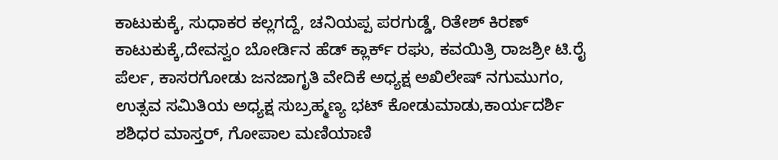ಕಾಟುಕುಕ್ಕೆ, ಸುಧಾಕರ ಕಲ್ಲಗದ್ದೆ, ಚನಿಯಪ್ಪ ಪರಗುಡ್ಡೆ, ರಿತೇಶ್ ಕಿರಣ್ ಕಾಟುಕುಕ್ಕೆ,ದೇವಸ್ವಂ ಬೋರ್ಡಿನ ಹೆಡ್ ಕ್ಲಾರ್ಕ್ ರಘು, ಕವಯಿತ್ರಿ ರಾಜಶ್ರೀ ಟಿ.ರೈ ಪೆರ್ಲ, ಕಾಸರಗೋಡು ಜನಜಾಗೃತಿ ವೇದಿಕೆ ಅಧ್ಯಕ್ಷ ಅಖಿಲೇಷ್ ನಗುಮುಗಂ, ಉತ್ಸವ ಸಮಿತಿಯ ಅಧ್ಯಕ್ಷ ಸುಬ್ರಹ್ಮಣ್ಯ ಭಟ್ ಕೋಡುಮಾಡು,ಕಾರ್ಯದರ್ಶಿ ಶಶಿಧರ ಮಾಸ್ತರ್, ಗೋಪಾಲ ಮಣಿಯಾಣಿ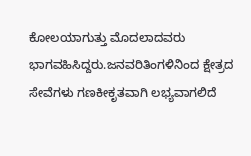ಕೋಲಯಾಗುತ್ತು ಮೊದಲಾದವರು ಭಾಗವಹಿಸಿದ್ದರು.ಜನವರಿತಿಂಗಳಿನಿಂದ ಕ್ಷೇತ್ರದ  ಸೇವೆಗಳು ಗಣಕೀಕೃತವಾಗಿ ಲಭ್ಯವಾಗಲಿದೆ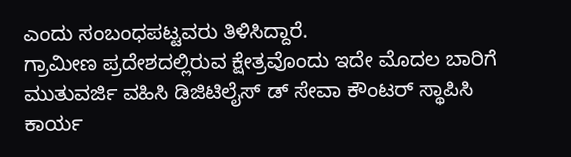ಎಂದು ಸಂಬಂಧಪಟ್ಟವರು ತಿಳಿಸಿದ್ದಾರೆ.
ಗ್ರಾಮೀಣ ಪ್ರದೇಶದಲ್ಲಿರುವ ಕ್ಷೇತ್ರವೊಂದು ಇದೇ ಮೊದಲ ಬಾರಿಗೆ ಮುತುವರ್ಜಿ ವಹಿಸಿ ಡಿಜಿಟಿಲೈಸ್ ಡ್ ಸೇವಾ ಕೌಂಟರ್ ಸ್ಥಾಪಿಸಿ ಕಾರ್ಯ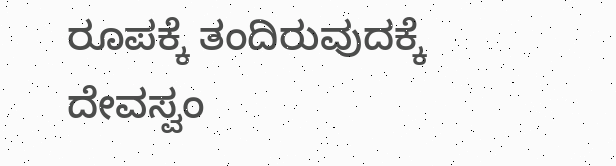ರೂಪಕ್ಕೆ ತಂದಿರುವುದಕ್ಕೆ ದೇವಸ್ವಂ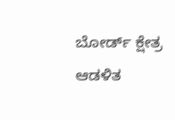ಬೋರ್ಡ್ ಕ್ಷೇತ್ರ ಆಡಳಿತ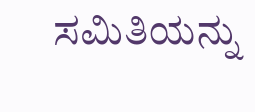ಸಮಿತಿಯನ್ನು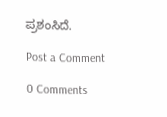ಪ್ರಶಂಸಿದೆ.

Post a Comment

0 Comments